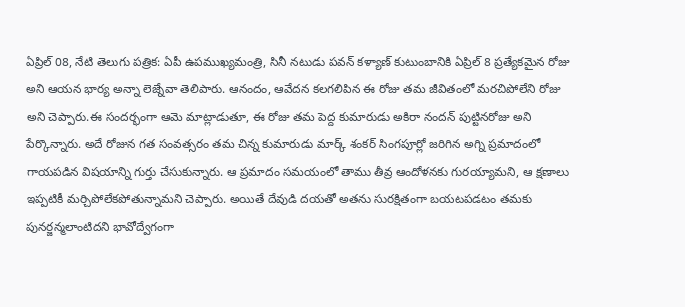ఏప్రిల్ 08, నేటి తెలుగు పత్రిక: ఏపీ ఉపముఖ్యమంత్రి, సినీ నటుడు పవన్ కళ్యాణ్ కుటుంబానికి ఏప్రిల్ 8 ప్రత్యేకమైన రోజు అని ఆయన భార్య అన్నా లెజ్నేవా తెలిపారు. ఆనందం, ఆవేదన కలగలిపిన ఈ రోజు తమ జీవితంలో మరచిపోలేని రోజు అని చెప్పారు.ఈ సందర్భంగా ఆమె మాట్లాడుతూ, ఈ రోజు తమ పెద్ద కుమారుడు అకిరా నందన్ పుట్టినరోజు అని పేర్కొన్నారు. అదే రోజున గత సంవత్సరం తమ చిన్న కుమారుడు మార్క్ శంకర్ సింగపూర్లో జరిగిన అగ్ని ప్రమాదంలో గాయపడిన విషయాన్ని గుర్తు చేసుకున్నారు. ఆ ప్రమాదం సమయంలో తాము తీవ్ర ఆందోళనకు గురయ్యామని, ఆ క్షణాలు ఇప్పటికీ మర్చిపోలేకపోతున్నామని చెప్పారు. అయితే దేవుడి దయతో అతను సురక్షితంగా బయటపడటం తమకు పునర్జన్మలాంటిదని భావోద్వేగంగా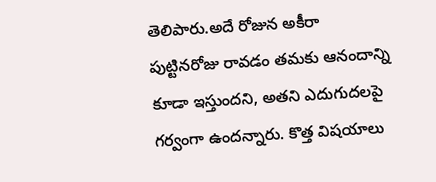తెలిపారు.అదే రోజున అకీరా పుట్టినరోజు రావడం తమకు ఆనందాన్ని కూడా ఇస్తుందని, అతని ఎదుగుదలపై గర్వంగా ఉందన్నారు. కొత్త విషయాలు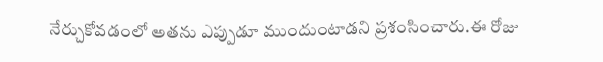నేర్చుకోవడంలో అతను ఎప్పుడూ ముందుంటాడని ప్రశంసించారు.ఈ రోజు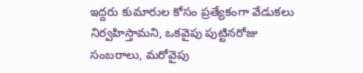ఇద్దరు కుమారుల కోసం ప్రత్యేకంగా వేడుకలు నిర్వహిస్తామని, ఒకవైపు పుట్టినరోజు సంబరాలు, మరోవైపు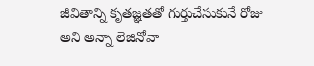జీవితాన్ని కృతజ్ఞతతో గుర్తుచేసుకునే రోజు అని అన్నా లెజినోవా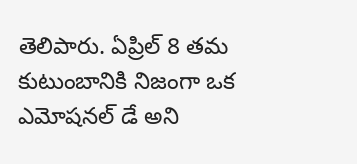తెలిపారు. ఏప్రిల్ 8 తమ కుటుంబానికి నిజంగా ఒక ఎమోషనల్ డే అని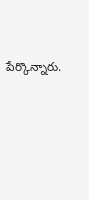పేర్కొన్నారు.